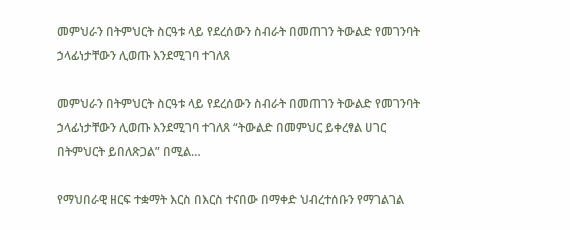መምህራን በትምህርት ስርዓቱ ላይ የደረሰውን ስብራት በመጠገን ትውልድ የመገንባት ኃላፊነታቸውን ሊወጡ እንደሚገባ ተገለጸ

መምህራን በትምህርት ስርዓቱ ላይ የደረሰውን ስብራት በመጠገን ትውልድ የመገንባት ኃላፊነታቸውን ሊወጡ እንደሚገባ ተገለጸ “ትውልድ በመምህር ይቀረፃል ሀገር በትምህርት ይበለጽጋል” በሚል…

የማህበራዊ ዘርፍ ተቋማት እርስ በእርስ ተናበው በማቀድ ህብረተሰቡን የማገልገል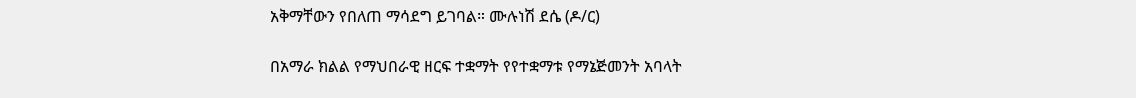አቅማቸውን የበለጠ ማሳደግ ይገባል። ሙሉነሽ ደሴ (ዶ/ር)

በአማራ ክልል የማህበራዊ ዘርፍ ተቋማት የየተቋማቱ የማኔጅመንት አባላት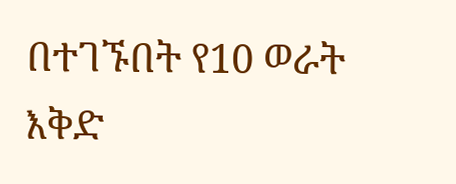በተገኙበት የ10 ወራት እቅድ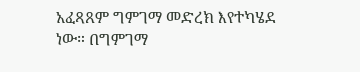አፈጻጸም ግምገማ መድረክ እየተካሄደ ነው። በግምገማ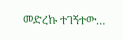መድረኩ ተገኝተው…